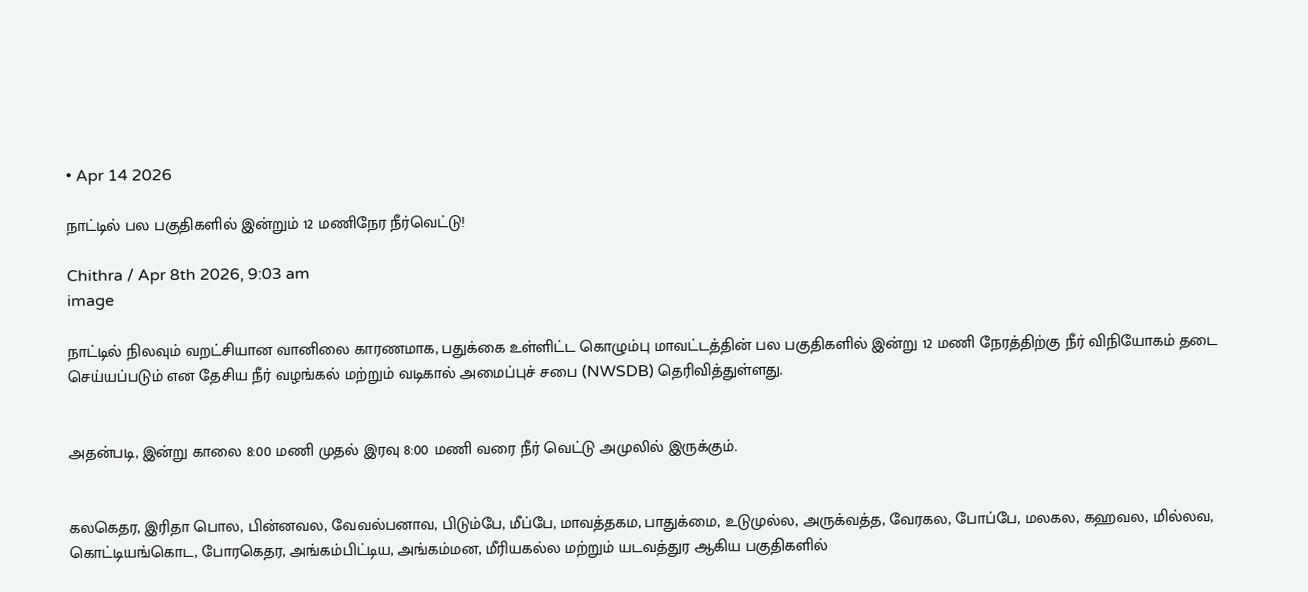• Apr 14 2026

நாட்டில் பல பகுதிகளில் இன்றும் 12 மணிநேர நீர்வெட்டு!

Chithra / Apr 8th 2026, 9:03 am
image

நாட்டில் நிலவும் வறட்சியான வானிலை காரணமாக, பதுக்கை உள்ளிட்ட கொழும்பு மாவட்டத்தின் பல பகுதிகளில் இன்று 12 மணி நேரத்திற்கு நீர் விநியோகம் தடை செய்யப்படும் என தேசிய நீர் வழங்கல் மற்றும் வடிகால் அமைப்புச் சபை (NWSDB) தெரிவித்துள்ளது.


அதன்படி, இன்று காலை 8:00 மணி முதல் இரவு 8:00 மணி வரை நீர் வெட்டு அமுலில் இருக்கும்.


கலகெதர, இரிதா பொல, பின்னவல, வேவல்பனாவ, பிடும்பே, மீப்பே, மாவத்தகம, பாதுக்மை, உடுமுல்ல, அருக்வத்த, வேரகல, போப்பே, மலகல, கஹவல, மில்லவ, கொட்டியங்கொட, போரகெதர, அங்கம்பிட்டிய, அங்கம்மன, மீரியகல்ல மற்றும் யடவத்துர ஆகிய பகுதிகளில்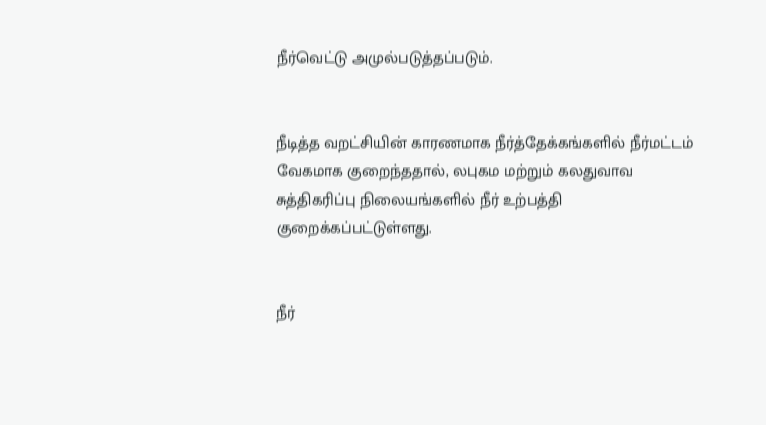நீர்வெட்டு அமுல்படுத்தப்படும்.


நீடித்த வறட்சியின் காரணமாக நீர்த்தேக்கங்களில் நீர்மட்டம் வேகமாக குறைந்ததால், லபுகம மற்றும் கலதுவாவ சுத்திகரிப்பு நிலையங்களில் நீர் உற்பத்தி குறைக்கப்பட்டுள்ளது.


நீர்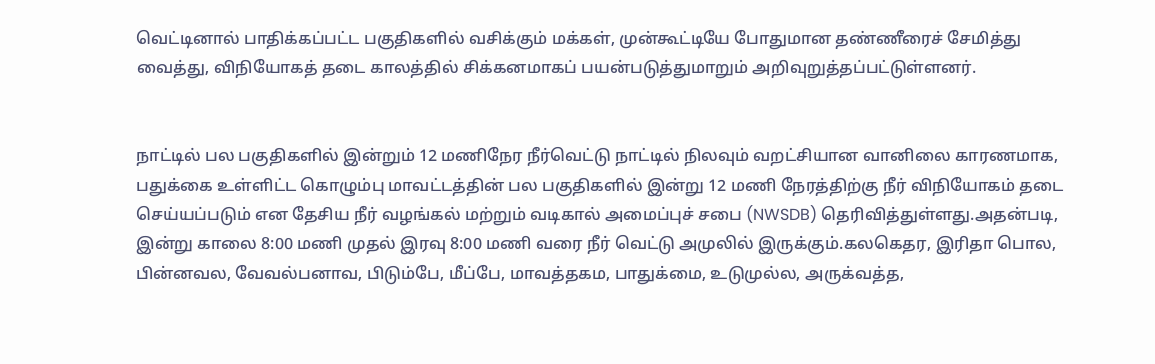வெட்டினால் பாதிக்கப்பட்ட பகுதிகளில் வசிக்கும் மக்கள், முன்கூட்டியே போதுமான தண்ணீரைச் சேமித்து வைத்து, விநியோகத் தடை காலத்தில் சிக்கனமாகப் பயன்படுத்துமாறும் அறிவுறுத்தப்பட்டுள்ளனர்.


நாட்டில் பல பகுதிகளில் இன்றும் 12 மணிநேர நீர்வெட்டு நாட்டில் நிலவும் வறட்சியான வானிலை காரணமாக, பதுக்கை உள்ளிட்ட கொழும்பு மாவட்டத்தின் பல பகுதிகளில் இன்று 12 மணி நேரத்திற்கு நீர் விநியோகம் தடை செய்யப்படும் என தேசிய நீர் வழங்கல் மற்றும் வடிகால் அமைப்புச் சபை (NWSDB) தெரிவித்துள்ளது.அதன்படி, இன்று காலை 8:00 மணி முதல் இரவு 8:00 மணி வரை நீர் வெட்டு அமுலில் இருக்கும்.கலகெதர, இரிதா பொல, பின்னவல, வேவல்பனாவ, பிடும்பே, மீப்பே, மாவத்தகம, பாதுக்மை, உடுமுல்ல, அருக்வத்த,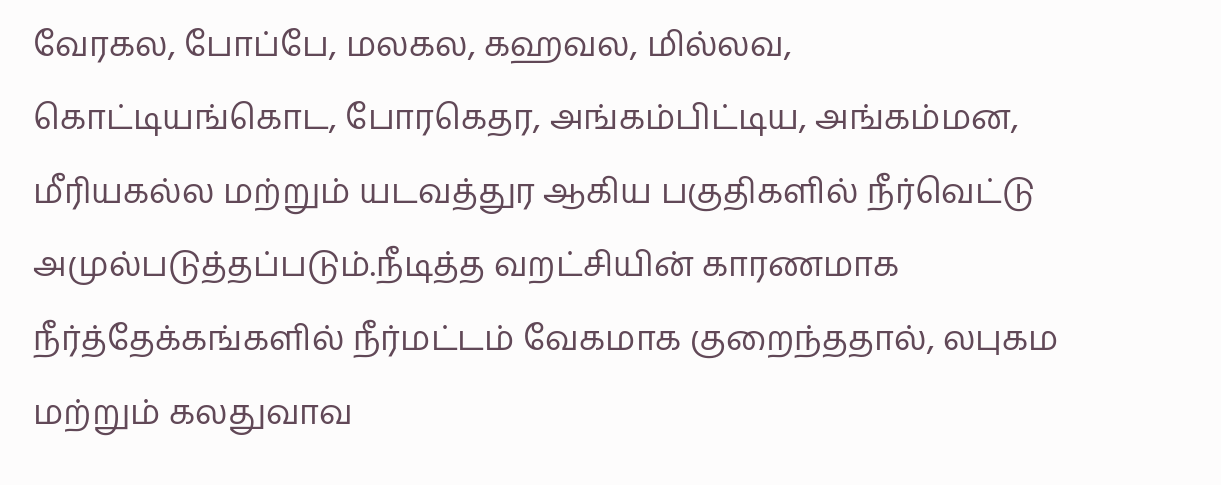வேரகல, போப்பே, மலகல, கஹவல, மில்லவ, கொட்டியங்கொட, போரகெதர, அங்கம்பிட்டிய, அங்கம்மன, மீரியகல்ல மற்றும் யடவத்துர ஆகிய பகுதிகளில் நீர்வெட்டு அமுல்படுத்தப்படும்.நீடித்த வறட்சியின் காரணமாக நீர்த்தேக்கங்களில் நீர்மட்டம் வேகமாக குறைந்ததால், லபுகம மற்றும் கலதுவாவ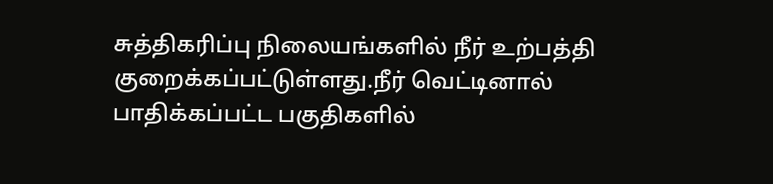சுத்திகரிப்பு நிலையங்களில் நீர் உற்பத்தி குறைக்கப்பட்டுள்ளது.நீர் வெட்டினால் பாதிக்கப்பட்ட பகுதிகளில்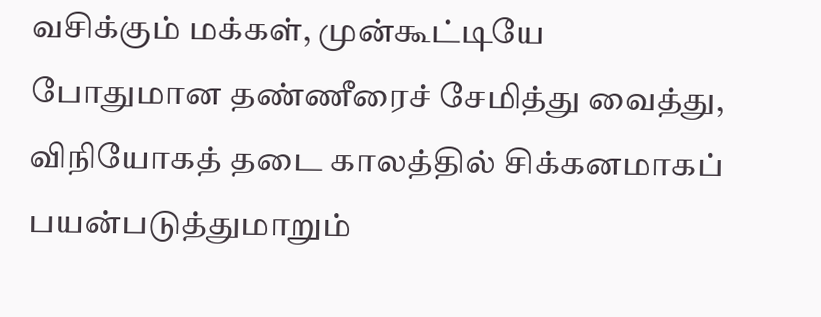வசிக்கும் மக்கள், முன்கூட்டியே போதுமான தண்ணீரைச் சேமித்து வைத்து, விநியோகத் தடை காலத்தில் சிக்கனமாகப் பயன்படுத்துமாறும்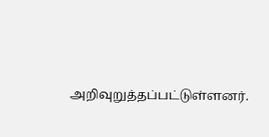அறிவுறுத்தப்பட்டுள்ளனர்.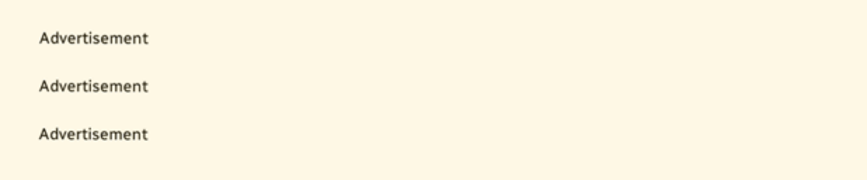Advertisement

Advertisement

Advertisement